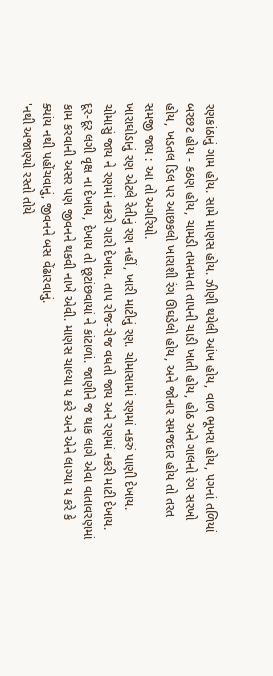રણકાંઠાનું ગામ હોય. સામે માણસ હોય. ઝીણી થયેલી આંખ હોય, વાળ ભૂખરા હોય, પગનાં તળિયાં બરછટ હોય - કઠણ હોય, ચામડી તમતમતા તાપની ચાડી ખાતી હોય, હોઠ અને ગાલનો રંગ સરખો હોય, ખડતલ ડિલ પર આછકલો ખારાશી રંગ ઊઘડેલો હોય, અને જોનાર સમજદાર હોય તો તરત સમજી જાય : આ તો અગરિયો.
ખારાઘોડાનું રણ એટલે રેતીનું રણ નહીં, ખારી માટીનું રણ. ચોમાસામાં રણમાં નકરું પાણી દેખાય. ચોમાસું જાય ને રણમાં નકરો ગારો દેખાય. તાપ રોજ-રોજ વધતો જાય અને રણમાં નકરી માટી દેખાય. દૂર-દૂર લગી વૃક્ષ ના દેખાય, દેખાય તો છૂટાંછવાયાં ને કાંટાળાં. જાણીને જ થાક લાગે એવા વાતાવરણમાં કામ કરવાની અસર પણ જીવનને થકવી નાખે એવી. માણસ ચાલ્યા ય કરે અને એને લાગ્યા ય કરે કે ક્યાંય નથી પહોંચવાનું, જીવનને બસ વેંઢારવાનું.
'નથી અજાણ્યો રસ્તો તોયે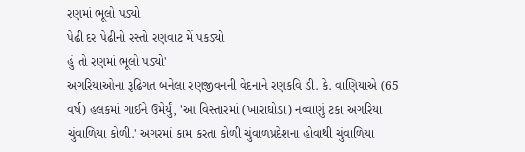રણમાં ભૂલો પડ્યો
પેઢી દર પેઢીનો રસ્તો રણવાટ મેં પકડ્યો
હું તો રણમાં ભૂલો પડ્યો'
અગરિયાઓના રૂઢિગત બનેલા રણજીવનની વેદનાને રણકવિ ડી. કે. વાણિયાએ (65 વર્ષ) હલકમાં ગાઈને ઉમેર્યું, 'આ વિસ્તારમાં (ખારાઘોડા) નવ્વાણું ટકા અગરિયા ચુંવાળિયા કોળી.' અગરમાં કામ કરતા કોળી ચુંવાળપ્રદેશના હોવાથી ચુંવાળિયા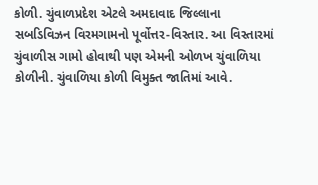કોળી. ચુંવાળપ્રદેશ એટલે અમદાવાદ જિલ્લાના સબડિવિઝન વિરમગામનો પૂર્વોત્તર-વિસ્તાર. આ વિસ્તારમાં ચુંવાળીસ ગામો હોવાથી પણ એમની ઓળખ ચુંવાળિયા કોળીની. ચુંવાળિયા કોળી વિમુક્ત જાતિમાં આવે.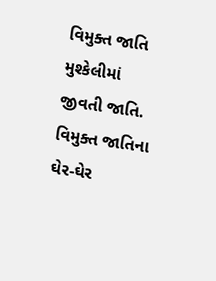વિમુક્ત જાતિ મુશ્કેલીમાં જીવતી જાતિ. વિમુક્ત જાતિના ઘેર-ઘેર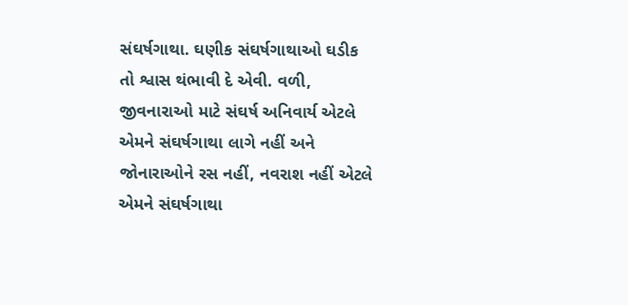સંઘર્ષગાથા. ઘણીક સંઘર્ષગાથાઓ ઘડીક તો શ્વાસ થંભાવી દે એવી. વળી, જીવનારાઓ માટે સંઘર્ષ અનિવાર્ય એટલે એમને સંઘર્ષગાથા લાગે નહીં અને જોનારાઓને રસ નહીં, નવરાશ નહીં એટલે એમને સંઘર્ષગાથા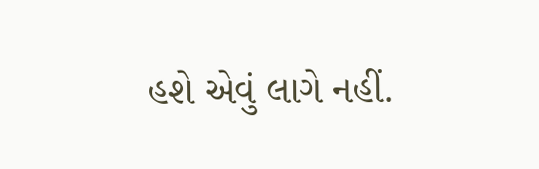હશે એવું લાગે નહીં.